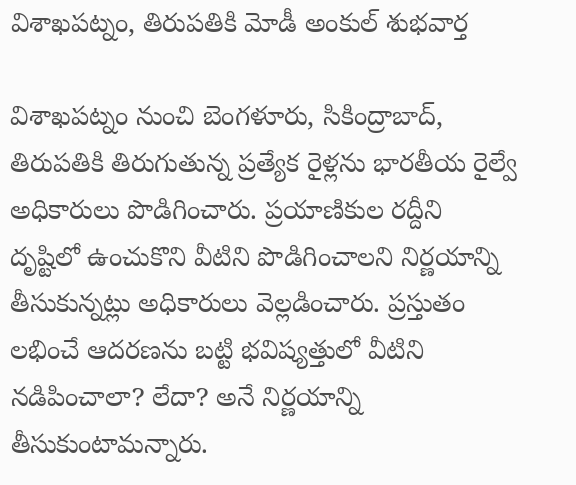విశాఖపట్నం, తిరుపతికి మోడీ అంకుల్ శుభవార్త

విశాఖపట్నం నుంచి బెంగళూరు, సికింద్రాబాద్, తిరుపతికి తిరుగుతున్న ప్రత్యేక రైళ్లను భారతీయ రైల్వే అధికారులు పొడిగించారు. ప్రయాణికుల రద్దీని దృష్టిలో ఉంచుకొని వీటిని పొడిగించాలని నిర్ణయాన్ని తీసుకున్నట్లు అధికారులు వెల్లడించారు. ప్రస్తుతం లభించే ఆదరణను బట్టి భవిష్యత్తులో వీటిని నడిపించాలా? లేదా? అనే నిర్ణయాన్ని తీసుకుంటామన్నారు.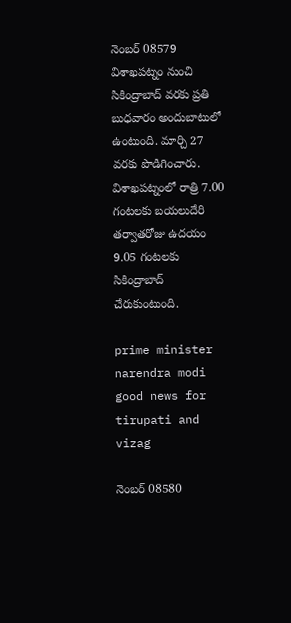నెంబర్ 08579 విశాఖపట్నం నుంచి సికింద్రాబాద్‌ వరకు ప్రతి బుధవారం అందుబాటులో ఉంటుంది. మార్చి 27 వరకు పొడిగించారు. విశాఖపట్నంలో రాత్రి 7.00 గంటలకు బయలుదేరి తర్వాతరోజు ఉదయం 9.05 గంటలకు సికింద్రాబాద్ చేరుకుంటుంది.

prime minister narendra modi good news for tirupati and vizag

నెంబర్ 08580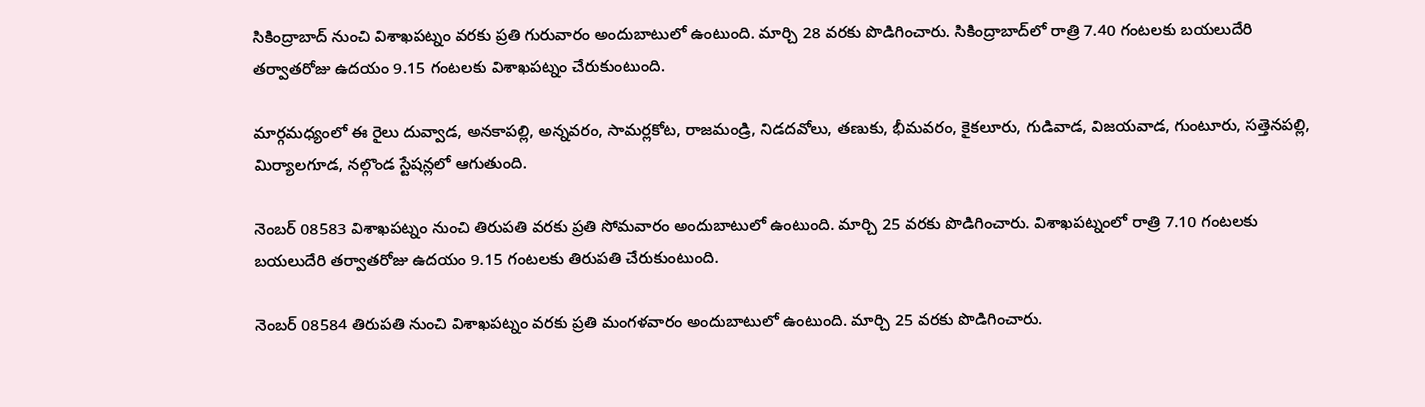సికింద్రాబాద్ నుంచి విశాఖపట్నం వరకు ప్రతి గురువారం అందుబాటులో ఉంటుంది. మార్చి 28 వరకు పొడిగించారు. సికింద్రాబాద్‌లో రాత్రి 7.40 గంటలకు బయలుదేరి తర్వాతరోజు ఉదయం 9.15 గంటలకు విశాఖపట్నం చేరుకుంటుంది.

మార్గమధ్యంలో ఈ రైలు దువ్వాడ, అనకాపల్లి, అన్నవరం, సామర్లకోట, రాజమండ్రి, నిడదవోలు, తణుకు, భీమవరం, కైకలూరు, గుడివాడ, విజయవాడ, గుంటూరు, సత్తెనపల్లి, మిర్యాలగూడ, నల్గొండ స్టేషన్లలో ఆగుతుంది.

నెంబర్ 08583 విశాఖపట్నం నుంచి తిరుపతి వరకు ప్రతి సోమవారం అందుబాటులో ఉంటుంది. మార్చి 25 వరకు పొడిగించారు. విశాఖపట్నంలో రాత్రి 7.10 గంటలకు బయలుదేరి తర్వాతరోజు ఉదయం 9.15 గంటలకు తిరుపతి చేరుకుంటుంది.

నెంబర్ 08584 తిరుపతి నుంచి విశాఖపట్నం వరకు ప్రతి మంగళవారం అందుబాటులో ఉంటుంది. మార్చి 25 వరకు పొడిగించారు.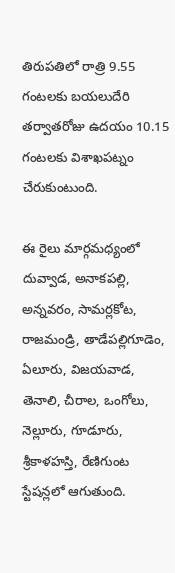తిరుపతిలో రాత్రి 9.55 గంటలకు బయలుదేరి తర్వాతరోజు ఉదయం 10.15 గంటలకు విశాఖపట్నం చేరుకుంటుంది.

ఈ రైలు మార్గమధ్యంలో దువ్వాడ, అనాకపల్లి, అన్నవరం, సామర్లకోట, రాజమండ్రి, తాడేపల్లిగూడెం, ఏలూరు, విజయవాడ, తెనాలి, చీరాల, ఒంగోలు, నెల్లూరు, గూడూరు, శ్రీకాళహస్తి, రేణిగుంట స్టేషన్లలో ఆగుతుంది.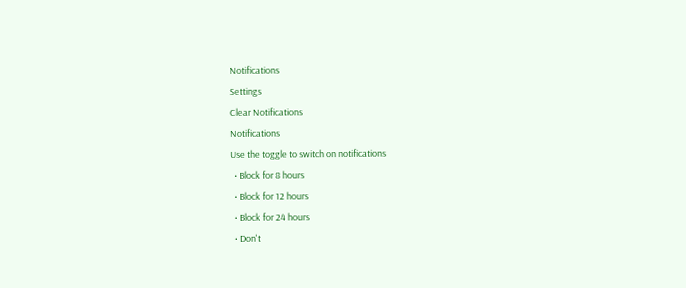Notifications
Settings
Clear Notifications
Notifications
Use the toggle to switch on notifications
  • Block for 8 hours
  • Block for 12 hours
  • Block for 24 hours
  • Don't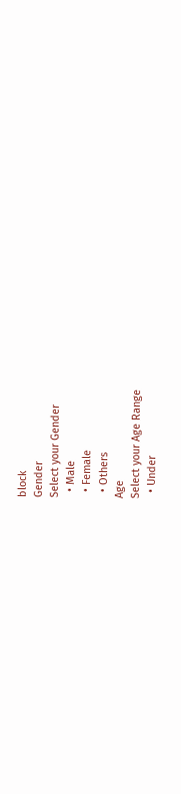block
Gender
Select your Gender
  • Male
  • Female
  • Others
Age
Select your Age Range
  • Under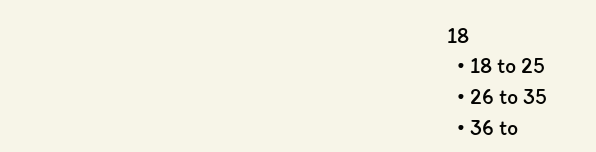18
  • 18 to 25
  • 26 to 35
  • 36 to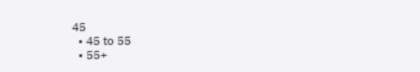45
  • 45 to 55
  • 55+